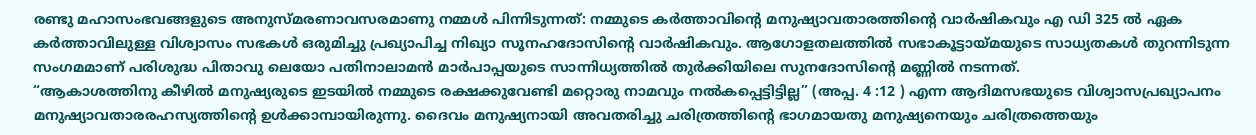രണ്ടു മഹാസംഭവങ്ങളുടെ അനുസ്മരണാവസരമാണു നമ്മൾ പിന്നിടുന്നത്: നമ്മുടെ കർത്താവിന്റെ മനുഷ്യാവതാരത്തിന്റെ വാർഷികവും എ ഡി 325 ൽ ഏക കർത്താവിലുള്ള വിശ്വാസം സഭകൾ ഒരുമിച്ചു പ്രഖ്യാപിച്ച നിഖ്യാ സൂനഹദോസിന്റെ വാർഷികവും. ആഗോളതലത്തിൽ സഭാകൂട്ടായ്മയുടെ സാധ്യതകൾ തുറന്നിടുന്ന സംഗമമാണ് പരിശുദ്ധ പിതാവു ലെയോ പതിനാലാമൻ മാർപാപ്പയുടെ സാന്നിധ്യത്തിൽ തുർക്കിയിലെ സുനദോസിന്റെ മണ്ണിൽ നടന്നത്.
“ആകാശത്തിനു കീഴിൽ മനുഷ്യരുടെ ഇടയിൽ നമ്മുടെ രക്ഷക്കുവേണ്ടി മറ്റൊരു നാമവും നൽകപ്പെട്ടിട്ടില്ല” (അപ്പ. 4 :12 ) എന്ന ആദിമസഭയുടെ വിശ്വാസപ്രഖ്യാപനം മനുഷ്യാവതാരരഹസ്യത്തിന്റെ ഉൾക്കാമ്പായിരുന്നു. ദൈവം മനുഷ്യനായി അവതരിച്ചു ചരിത്രത്തിന്റെ ഭാഗമായതു മനുഷ്യനെയും ചരിത്രത്തെയും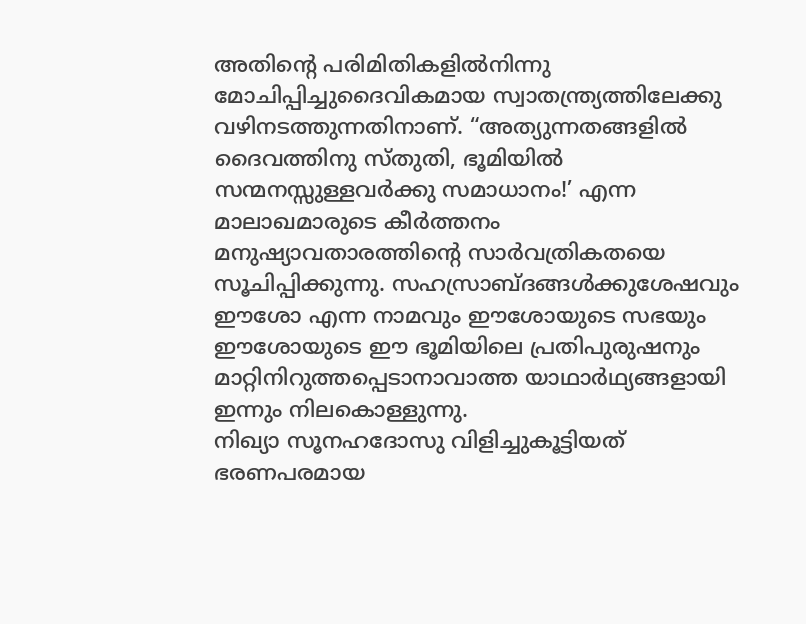അതിന്റെ പരിമിതികളിൽനിന്നു മോചിപ്പിച്ചുദൈവികമായ സ്വാതന്ത്ര്യത്തിലേക്കു വഴിനടത്തുന്നതിനാണ്. “അത്യുന്നതങ്ങളിൽ ദൈവത്തിനു സ്തുതി, ഭൂമിയിൽ സന്മനസ്സുള്ളവർക്കു സമാധാനം!’ എന്ന മാലാഖമാരുടെ കീർത്തനം മനുഷ്യാവതാരത്തിന്റെ സാർവത്രികതയെ സൂചിപ്പിക്കുന്നു. സഹസ്രാബ്ദങ്ങൾക്കുശേഷവും ഈശോ എന്ന നാമവും ഈശോയുടെ സഭയും ഈശോയുടെ ഈ ഭൂമിയിലെ പ്രതിപുരുഷനും മാറ്റിനിറുത്തപ്പെടാനാവാത്ത യാഥാർഥ്യങ്ങളായി ഇന്നും നിലകൊള്ളുന്നു.
നിഖ്യാ സൂനഹദോസു വിളിച്ചുകൂട്ടിയത് ഭരണപരമായ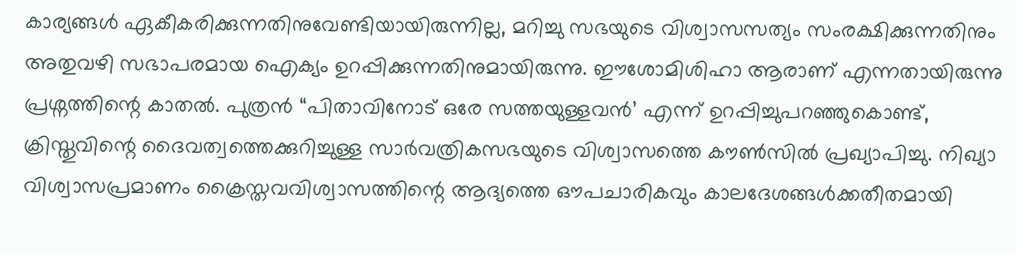കാര്യങ്ങൾ ഏകീകരിക്കുന്നതിനുവേണ്ടിയായിരുന്നില്ല, മറിച്ചു സഭയുടെ വിശ്വാസസത്യം സംരക്ഷിക്കുന്നതിനും അതുവഴി സഭാപരമായ ഐക്യം ഉറപ്പിക്കുന്നതിനുമായിരുന്നു. ഈശോമിശിഹാ ആരാണ് എന്നതായിരുന്നു പ്രശ്നത്തിന്റെ കാതൽ. പുത്രൻ “പിതാവിനോട് ഒരേ സത്തയുള്ളവൻ’ എന്ന് ഉറപ്പിച്ചുപറഞ്ഞുകൊണ്ട്, ക്രിസ്തുവിന്റെ ദൈവത്വത്തെക്കുറിച്ചുള്ള സാർവത്രികസഭയുടെ വിശ്വാസത്തെ കൗൺസിൽ പ്രഖ്യാപിച്ചു. നിഖ്യാ വിശ്വാസപ്രമാണം ക്രൈസ്തവവിശ്വാസത്തിന്റെ ആദ്യത്തെ ഔപചാരികവും കാലദേശങ്ങൾക്കതീതമായി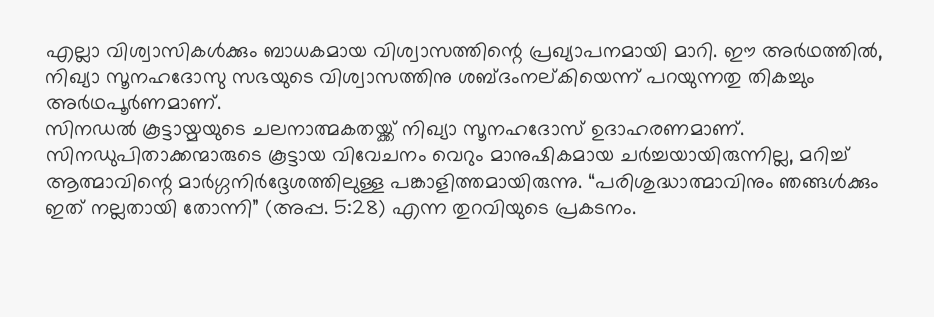എല്ലാ വിശ്വാസികൾക്കും ബാധകമായ വിശ്വാസത്തിന്റെ പ്രഖ്യാപനമായി മാറി. ഈ അർഥത്തിൽ, നിഖ്യാ സൂനഹദോസു സഭയുടെ വിശ്വാസത്തിനു ശബ്ദംനല്കിയെന്ന് പറയുന്നതു തികച്ചും അർഥപൂർണമാണ്.
സിനഡൽ കൂട്ടായ്മയുടെ ചലനാത്മകതയ്ക്ക് നിഖ്യാ സൂനഹദോസ് ഉദാഹരണമാണ്. സിനഡുപിതാക്കന്മാരുടെ കൂട്ടായ വിവേചനം വെറും മാനുഷികമായ ചർച്ചയായിരുന്നില്ല, മറിച്ച് ആത്മാവിന്റെ മാർഗ്ഗനിർദ്ദേശത്തിലുള്ള പങ്കാളിത്തമായിരുന്നു. “പരിശുദ്ധാത്മാവിനും ഞങ്ങൾക്കും ഇത് നല്ലതായി തോന്നി” (അപ്പ. 5:28) എന്ന തുറവിയുടെ പ്രകടനം.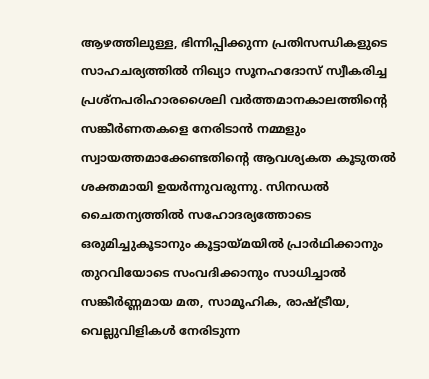ആഴത്തിലുള്ള, ഭിന്നിപ്പിക്കുന്ന പ്രതിസന്ധികളുടെ സാഹചര്യത്തിൽ നിഖ്യാ സൂനഹദോസ് സ്വീകരിച്ച പ്രശ്നപരിഹാരശൈലി വർത്തമാനകാലത്തിന്റെ സങ്കീർണതകളെ നേരിടാൻ നമ്മളും സ്വായത്തമാക്കേണ്ടതിന്റെ ആവശ്യകത കൂടുതൽ ശക്തമായി ഉയർന്നുവരുന്നു. സിനഡൽ ചൈതന്യത്തിൽ സഹോദര്യത്തോടെ ഒരുമിച്ചുകൂടാനും കൂട്ടായ്മയിൽ പ്രാർഥിക്കാനും തുറവിയോടെ സംവദിക്കാനും സാധിച്ചാൽ സങ്കീർണ്ണമായ മത, സാമൂഹിക, രാഷ്ട്രീയ, വെല്ലുവിളികൾ നേരിടുന്ന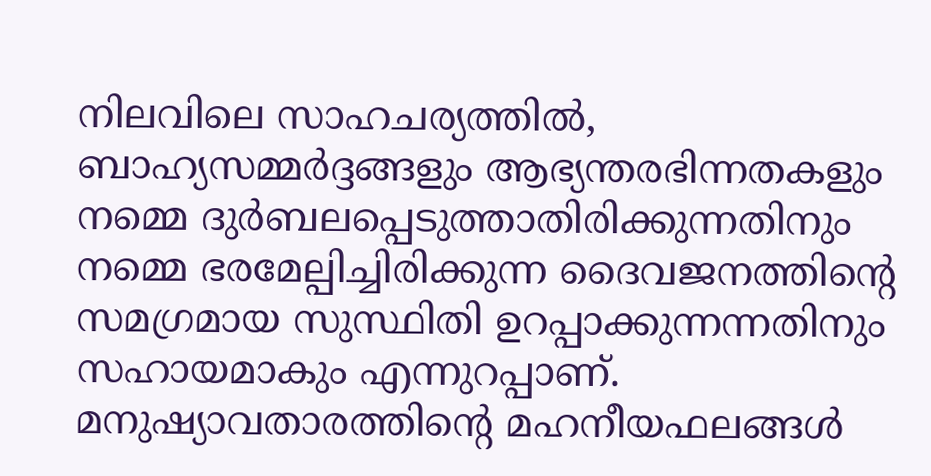നിലവിലെ സാഹചര്യത്തിൽ, ബാഹ്യസമ്മർദ്ദങ്ങളും ആഭ്യന്തരഭിന്നതകളും നമ്മെ ദുർബലപ്പെടുത്താതിരിക്കുന്നതിനും നമ്മെ ഭരമേല്പിച്ചിരിക്കുന്ന ദൈവജനത്തിന്റെ സമഗ്രമായ സുസ്ഥിതി ഉറപ്പാക്കുന്നന്നതിനും സഹായമാകും എന്നുറപ്പാണ്.
മനുഷ്യാവതാരത്തിന്റെ മഹനീയഫലങ്ങൾ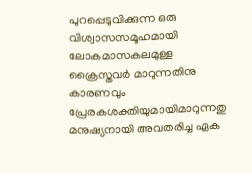പുറപ്പെടുവിക്കുന്ന ഒരു വിശ്വാസസമൂഹമായി ലോകമാസകലമുള്ള ക്രൈസ്തവർ മാറുന്നതിനു കാരണവും പ്രേരകശക്തിയുമായിമാറുന്നതു മനുഷ്യനായി അവതരിച്ച ഏക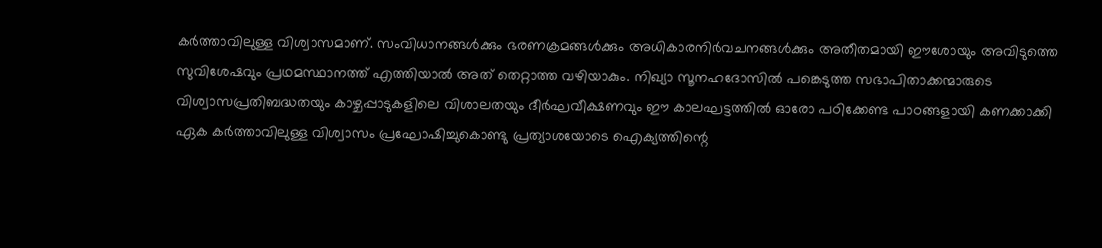കർത്താവിലുള്ള വിശ്വാസമാണ്. സംവിധാനങ്ങൾക്കും ഭരണക്രമങ്ങൾക്കും അധികാരനിർവചനങ്ങൾക്കും അതീതമായി ഈശോയും അവിടുത്തെ സുവിശേഷവും പ്രഥമസ്ഥാനത്ത് എത്തിയാൽ അത് തെറ്റാത്ത വഴിയാകും. നിഖ്യാ സൂനഹദോസിൽ പങ്കെടുത്ത സഭാപിതാക്കന്മാരുടെ വിശ്വാസപ്രതിബദ്ധതയും കാഴ്ചപ്പാടുകളിലെ വിശാലതയും ദീർഘവീക്ഷണവും ഈ കാലഘട്ടത്തിൽ ഓരോ പഠിക്കേണ്ട പാഠങ്ങളായി കണക്കാക്കി ഏക കർത്താവിലുള്ള വിശ്വാസം പ്രഘോഷിച്ചുകൊണ്ടു പ്രത്യാശയോടെ ഐക്യത്തിന്റെ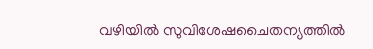വഴിയിൽ സുവിശേഷചൈതന്യത്തിൽ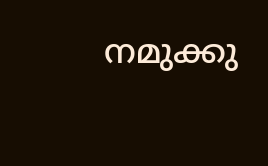നമുക്കു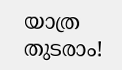യാത്ര തുടരാം!